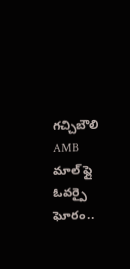గచ్చిబౌలి AMB మాల్ ఫ్లై ఓవర్పై ఘోరం..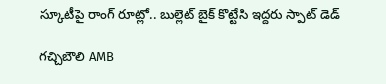స్కూటీపై రాంగ్ రూట్లో.. బుల్లెట్ బైక్ కొట్టేసి ఇద్దరు స్పాట్ డెడ్

గచ్చిబౌలి AMB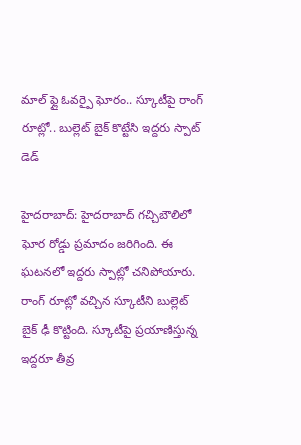మాల్ ఫ్లై ఓవర్పై ఘోరం.. స్కూటీపై రాంగ్ రూట్లో.. బుల్లెట్ బైక్ కొట్టేసి ఇద్దరు స్పాట్ డెడ్

హైదరాబాద్: హైదరాబాద్ గచ్చిబౌలిలో ఘోర రోడ్డు ప్రమాదం జరిగింది. ఈ ఘటనలో ఇద్దరు స్పాట్లో చనిపోయారు. రాంగ్ రూట్లో వచ్చిన స్కూటీని బుల్లెట్ బైక్ ఢీ కొట్టింది. స్కూటీపై ప్రయాణిస్తున్న ఇద్దరూ తీవ్ర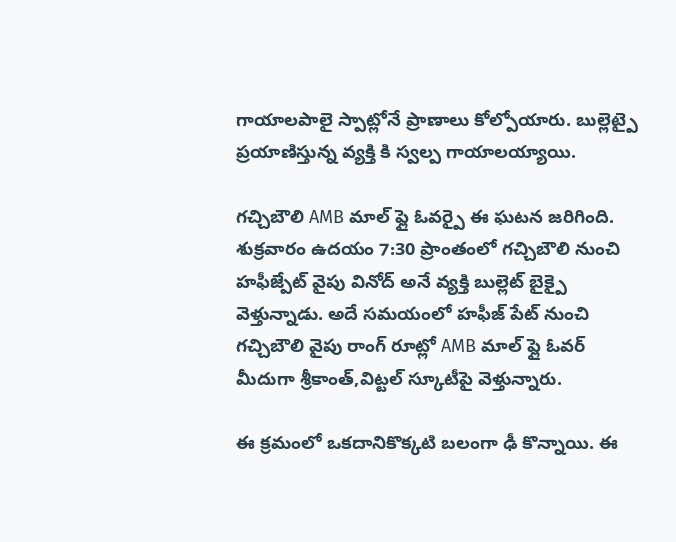గాయాలపాలై స్పాట్లోనే ప్రాణాలు కోల్పోయారు. బుల్లెట్పై ప్రయాణిస్తున్న వ్యక్తి కి స్వల్ప గాయాలయ్యాయి.

గచ్చిబౌలి AMB మాల్ ఫ్లై ఓవర్పై ఈ ఘటన జరిగింది. శుక్రవారం ఉదయం 7:30 ప్రాంతంలో గచ్చిబౌలి నుంచి హఫీజ్పేట్ వైపు వినోద్ అనే వ్యక్తి బుల్లెట్ బైక్పై వెళ్తున్నాడు. అదే సమయంలో హఫీజ్ పేట్ నుంచి గచ్చిబౌలి వైపు రాంగ్ రూట్లో AMB మాల్ ఫ్లై ఓవర్ మీదుగా శ్రీకాంత్,విట్టల్ స్కూటీపై వెళ్తున్నారు.

ఈ క్రమంలో ఒకదానికొక్కటి బలంగా ఢీ కొన్నాయి. ఈ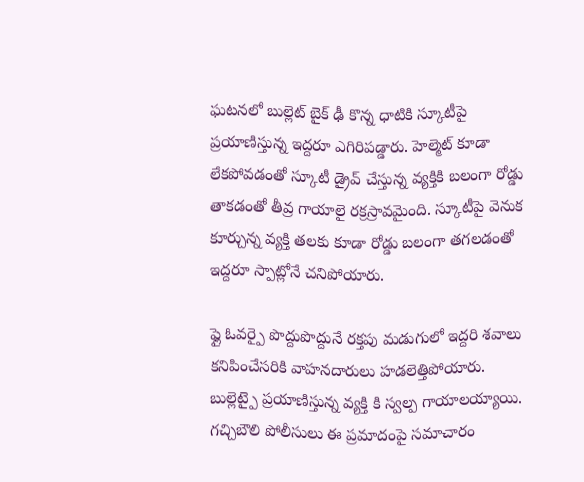ఘటనలో బుల్లెట్ బైక్ ఢీ కొన్న ధాటికి స్కూటీపై ప్రయాణిస్తున్న ఇద్దరూ ఎగిరిపడ్డారు. హెల్మెట్ కూడా లేకపోవడంతో స్కూటీ డ్రైవ్ చేస్తున్న వ్యక్తికి బలంగా రోడ్డు తాకడంతో తీవ్ర గాయాలై రక్రస్రావమైంది. స్కూటీపై వెనుక కూర్చున్న వ్యక్తి తలకు కూడా రోడ్డు బలంగా తగలడంతో ఇద్దరూ స్పాట్లోనే చనిపోయారు.

ఫ్లై ఓవర్పై పొద్దుపొద్దునే రక్తపు మడుగులో ఇద్దరి శవాలు కనిపించేసరికి వాహనదారులు హడలెత్తిపోయారు. బుల్లెట్పై ప్రయాణిస్తున్న వ్యక్తి కి స్వల్ప గాయాలయ్యాయి. గచ్చిబౌలి పోలీసులు ఈ ప్రమాదంపై సమాచారం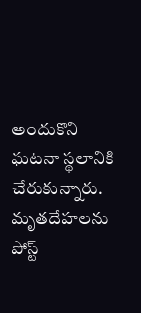అందుకొని ఘటనా స్థలానికి చేరుకున్నారు. మృతదేహలను పోస్ట్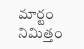మార్టం నిమిత్తం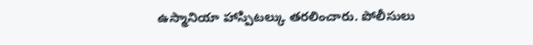ఉస్మానియా హాస్పిటల్కు తరలించారు. పోలీసులు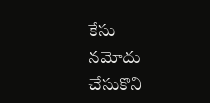కేసు నమోదు చేసుకొని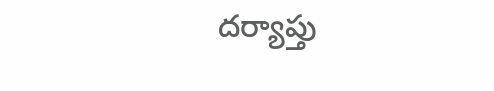దర్యాప్తు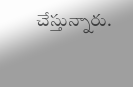చేస్తున్నారు.